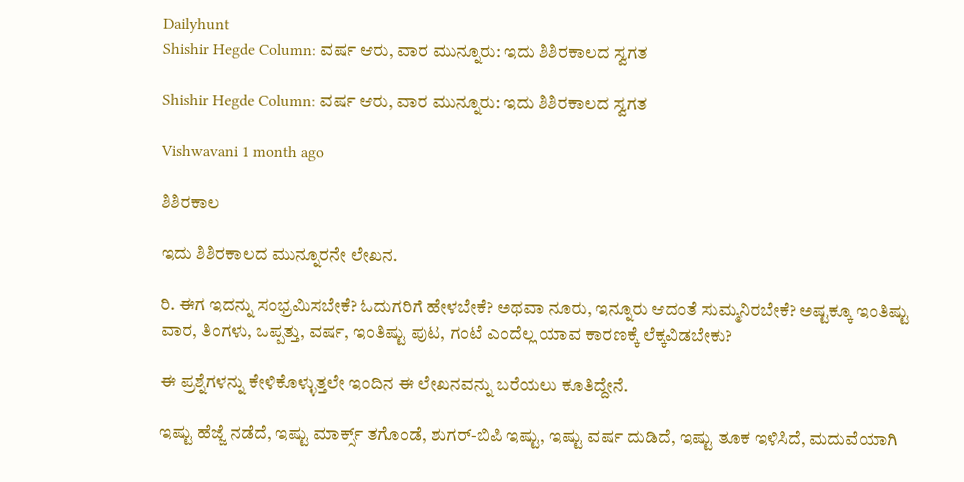Dailyhunt
Shishir Hegde Column: ವರ್ಷ ಆರು, ವಾರ ಮುನ್ನೂರು: ಇದು ಶಿಶಿರಕಾಲದ ಸ್ವಗತ

Shishir Hegde Column: ವರ್ಷ ಆರು, ವಾರ ಮುನ್ನೂರು: ಇದು ಶಿಶಿರಕಾಲದ ಸ್ವಗತ

Vishwavani 1 month ago

ಶಿಶಿರಕಾಲ

ಇದು ಶಿಶಿರಕಾಲದ ಮುನ್ನೂರನೇ ಲೇಖನ.

ರಿ. ಈಗ ಇದನ್ನು ಸಂಭ್ರಮಿಸಬೇಕೆ? ಓದುಗರಿಗೆ ಹೇಳಬೇಕೆ? ಅಥವಾ ನೂರು, ಇನ್ನೂರು ಆದಂತೆ ಸುಮ್ಮನಿರಬೇಕೆ? ಅಷ್ಟಕ್ಕೂ ಇಂತಿಷ್ಟು ವಾರ, ತಿಂಗಳು, ಒಪ್ಪತ್ತು, ವರ್ಷ, ಇಂತಿಷ್ಟು ಪುಟ, ಗಂಟೆ ಎಂದೆಲ್ಲ ಯಾವ ಕಾರಣಕ್ಕೆ ಲೆಕ್ಕವಿಡಬೇಕು?

ಈ ಪ್ರಶ್ನೆಗಳನ್ನು ಕೇಳಿಕೊಳ್ಳುತ್ತಲೇ ಇಂದಿನ ಈ ಲೇಖನವನ್ನು ಬರೆಯಲು ಕೂತಿದ್ದೇನೆ.

ಇಷ್ಟು ಹೆಜ್ಜೆ ನಡೆದೆ, ಇಷ್ಟು ಮಾರ್ಕ್ಸ್ ತಗೊಂಡೆ, ಶುಗರ್-ಬಿಪಿ ಇಷ್ಟು, ಇಷ್ಟು ವರ್ಷ ದುಡಿದೆ, ಇಷ್ಟು ತೂಕ ಇಳಿಸಿದೆ, ಮದುವೆಯಾಗಿ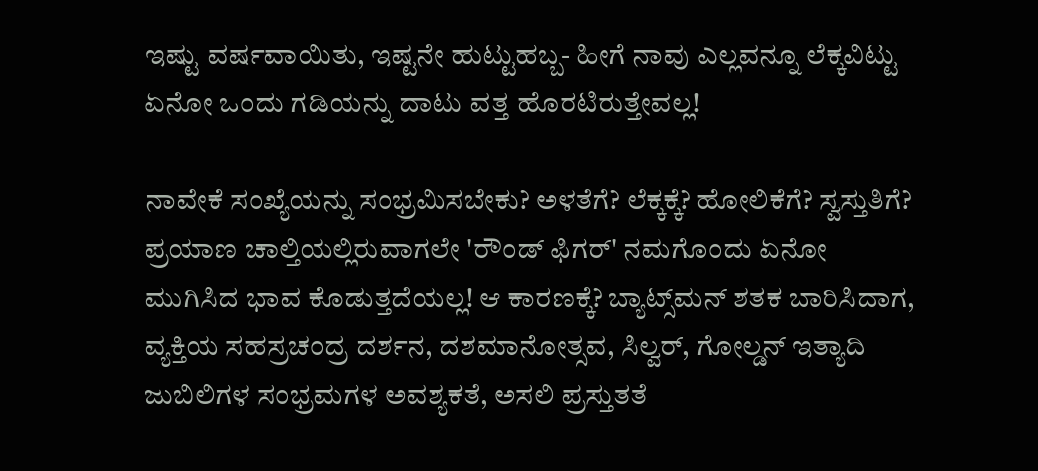ಇಷ್ಟು ವರ್ಷವಾಯಿತು, ಇಷ್ಟನೇ ಹುಟ್ಟುಹಬ್ಬ- ಹೀಗೆ ನಾವು ಎಲ್ಲವನ್ನೂ ಲೆಕ್ಕವಿಟ್ಟು ಏನೋ ಒಂದು ಗಡಿಯನ್ನು ದಾಟು ವತ್ತ ಹೊರಟಿರುತ್ತೇವಲ್ಲ!

ನಾವೇಕೆ ಸಂಖ್ಯೆಯನ್ನು ಸಂಭ್ರಮಿಸಬೇಕು? ಅಳತೆಗೆ? ಲೆಕ್ಕಕ್ಕೆ? ಹೋಲಿಕೆಗೆ? ಸ್ವಸ್ತುತಿಗೆ? ಪ್ರಯಾಣ ಚಾಲ್ತಿಯಲ್ಲಿರುವಾಗಲೇ 'ರೌಂಡ್ ಫಿಗರ್' ನಮಗೊಂದು ಏನೋ ಮುಗಿಸಿದ ಭಾವ ಕೊಡುತ್ತದೆಯಲ್ಲ! ಆ ಕಾರಣಕ್ಕೆ? ಬ್ಯಾಟ್ಸ್‌ಮನ್ ಶತಕ ಬಾರಿಸಿದಾಗ, ವ್ಯಕ್ತಿಯ ಸಹಸ್ರಚಂದ್ರ ದರ್ಶನ, ದಶಮಾನೋತ್ಸವ, ಸಿಲ್ವರ್, ಗೋಲ್ಡನ್ ಇತ್ಯಾದಿ ಜುಬಿಲಿಗಳ ಸಂಭ್ರಮಗಳ ಅವಶ್ಯಕತೆ, ಅಸಲಿ ಪ್ರಸ್ತುತತೆ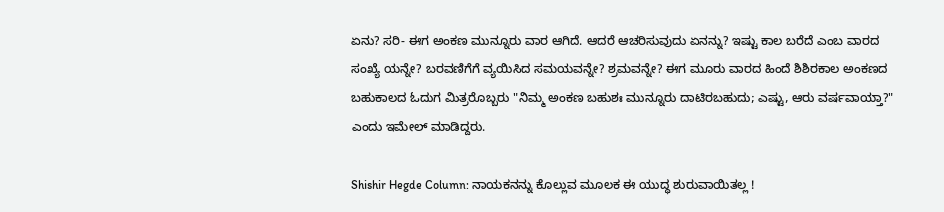ಏನು? ಸರಿ- ಈಗ ಅಂಕಣ ಮುನ್ನೂರು ವಾರ ಆಗಿದೆ. ಆದರೆ ಆಚರಿಸುವುದು ಏನನ್ನು? ಇಷ್ಟು ಕಾಲ ಬರೆದೆ ಎಂಬ ವಾರದ ಸಂಖ್ಯೆ ಯನ್ನೇ? ಬರವಣಿಗೆಗೆ ವ್ಯಯಿಸಿದ ಸಮಯವನ್ನೇ? ಶ್ರಮವನ್ನೇ? ಈಗ ಮೂರು ವಾರದ ಹಿಂದೆ ಶಿಶಿರಕಾಲ ಅಂಕಣದ ಬಹುಕಾಲದ ಓದುಗ ಮಿತ್ರರೊಬ್ಬರು "ನಿಮ್ಮ ಅಂಕಣ ಬಹುಶಃ ಮುನ್ನೂರು ದಾಟಿರಬಹುದು; ಎಷ್ಟು, ಆರು ವರ್ಷವಾಯ್ತಾ?" ಎಂದು ಇಮೇಲ್ ಮಾಡಿದ್ದರು.

Shishir Hegde Column: ನಾಯಕನನ್ನು ಕೊಲ್ಲುವ ಮೂಲಕ ಈ ಯುದ್ಧ ಶುರುವಾಯಿತಲ್ಲ !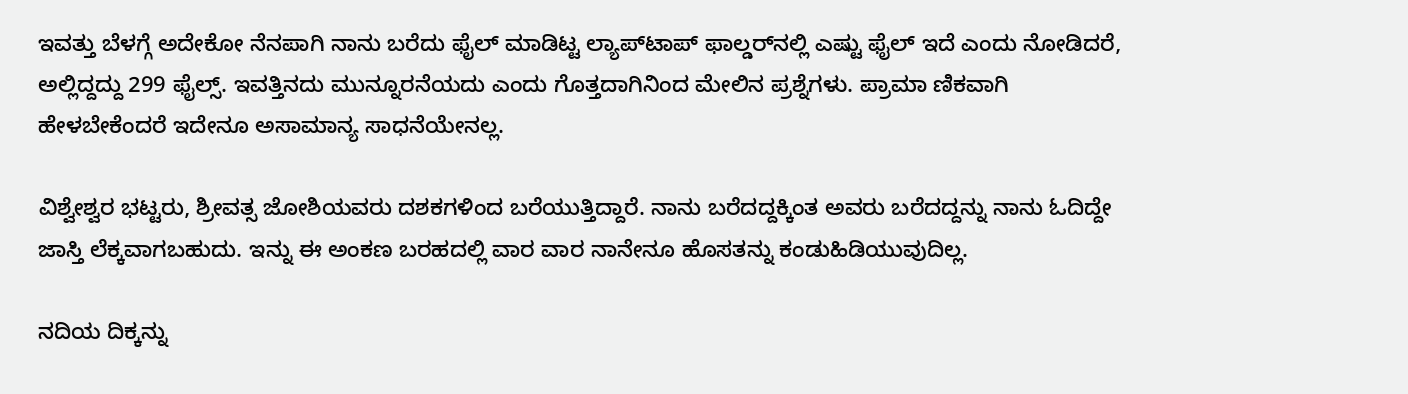ಇವತ್ತು ಬೆಳಗ್ಗೆ ಅದೇಕೋ ನೆನಪಾಗಿ ನಾನು ಬರೆದು ಫೈಲ್ ಮಾಡಿಟ್ಟ ಲ್ಯಾಪ್‌ಟಾಪ್ ಫಾಲ್ಡರ್‌ನಲ್ಲಿ ಎಷ್ಟು ಫೈಲ್ ಇದೆ ಎಂದು ನೋಡಿದರೆ, ಅಲ್ಲಿದ್ದದ್ದು 299 ಫೈಲ್ಸ್. ಇವತ್ತಿನದು ಮುನ್ನೂರನೆಯದು ಎಂದು ಗೊತ್ತದಾಗಿನಿಂದ ಮೇಲಿನ ಪ್ರಶ್ನೆಗಳು. ಪ್ರಾಮಾ‌ ಣಿಕವಾಗಿ ಹೇಳಬೇಕೆಂದರೆ ಇದೇನೂ ಅಸಾಮಾನ್ಯ ಸಾಧನೆಯೇನಲ್ಲ.

ವಿಶ್ವೇಶ್ವರ ಭಟ್ಟರು, ಶ್ರೀವತ್ಸ ಜೋಶಿಯವರು ದಶಕಗಳಿಂದ ಬರೆಯುತ್ತಿದ್ದಾರೆ. ನಾನು ಬರೆದದ್ದಕ್ಕಿಂತ ಅವರು ಬರೆದದ್ದನ್ನು ನಾನು ಓದಿದ್ದೇ ಜಾಸ್ತಿ ಲೆಕ್ಕವಾಗಬಹುದು. ಇನ್ನು ಈ ಅಂಕಣ ಬರಹದಲ್ಲಿ ವಾರ ವಾರ ನಾನೇನೂ ಹೊಸತನ್ನು ಕಂಡುಹಿಡಿಯುವುದಿಲ್ಲ.

ನದಿಯ ದಿಕ್ಕನ್ನು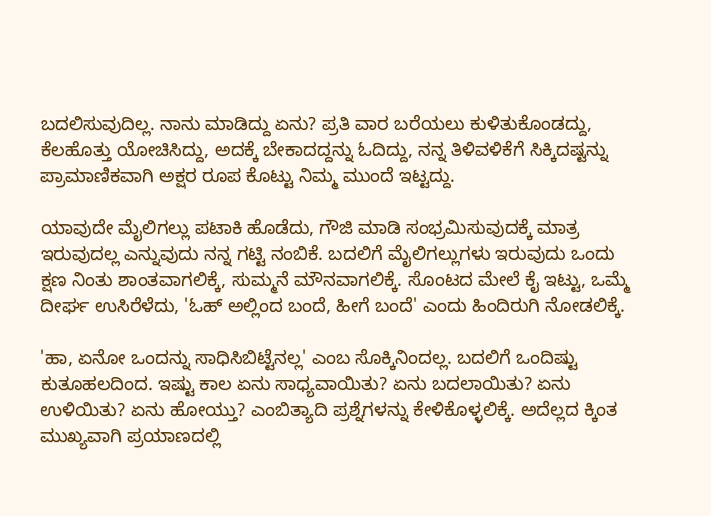ಬದಲಿಸುವುದಿಲ್ಲ. ನಾನು ಮಾಡಿದ್ದು ಏನು? ಪ್ರತಿ ವಾರ ಬರೆಯಲು ಕುಳಿತುಕೊಂಡದ್ದು, ಕೆಲಹೊತ್ತು ಯೋಚಿಸಿದ್ದು, ಅದಕ್ಕೆ ಬೇಕಾದದ್ದನ್ನು ಓದಿದ್ದು, ನನ್ನ ತಿಳಿವಳಿಕೆಗೆ ಸಿಕ್ಕಿದಷ್ಟನ್ನು ಪ್ರಾಮಾಣಿಕವಾಗಿ ಅಕ್ಷರ ರೂಪ ಕೊಟ್ಟು ನಿಮ್ಮ ಮುಂದೆ ಇಟ್ಟದ್ದು.

ಯಾವುದೇ ಮೈಲಿಗಲ್ಲು ಪಟಾಕಿ ಹೊಡೆದು, ಗೌಜಿ ಮಾಡಿ ಸಂಭ್ರಮಿಸುವುದಕ್ಕೆ ಮಾತ್ರ ಇರುವುದಲ್ಲ ಎನ್ನುವುದು ನನ್ನ ಗಟ್ಟಿ ನಂಬಿಕೆ. ಬದಲಿಗೆ ಮೈಲಿಗಲ್ಲುಗಳು ಇರುವುದು ಒಂದು ಕ್ಷಣ ನಿಂತು ಶಾಂತವಾಗಲಿಕ್ಕೆ, ಸುಮ್ಮನೆ ಮೌನವಾಗಲಿಕ್ಕೆ. ಸೊಂಟದ ಮೇಲೆ ಕೈ ಇಟ್ಟು, ಒಮ್ಮೆ ದೀರ್ಘ ಉಸಿರೆಳೆದು, 'ಓಹ್ ಅಲ್ಲಿಂದ ಬಂದೆ, ಹೀಗೆ ಬಂದೆ' ಎಂದು ಹಿಂದಿರುಗಿ ನೋಡಲಿಕ್ಕೆ.

'ಹಾ, ಏನೋ ಒಂದನ್ನು ಸಾಧಿಸಿಬಿಟ್ಟೆನಲ್ಲ' ಎಂಬ ಸೊಕ್ಕಿನಿಂದಲ್ಲ. ಬದಲಿಗೆ ಒಂದಿಷ್ಟು ಕುತೂಹಲದಿಂದ. ಇಷ್ಟು ಕಾಲ ಏನು ಸಾಧ್ಯವಾಯಿತು? ಏನು ಬದಲಾಯಿತು? ಏನು ಉಳಿಯಿತು? ಏನು ಹೋಯ್ತು? ಎಂಬಿತ್ಯಾದಿ ಪ್ರಶ್ನೆಗಳನ್ನು ಕೇಳಿಕೊಳ್ಳಲಿಕ್ಕೆ. ಅದೆಲ್ಲದ ಕ್ಕಿಂತ ಮುಖ್ಯವಾಗಿ ಪ್ರಯಾಣದಲ್ಲಿ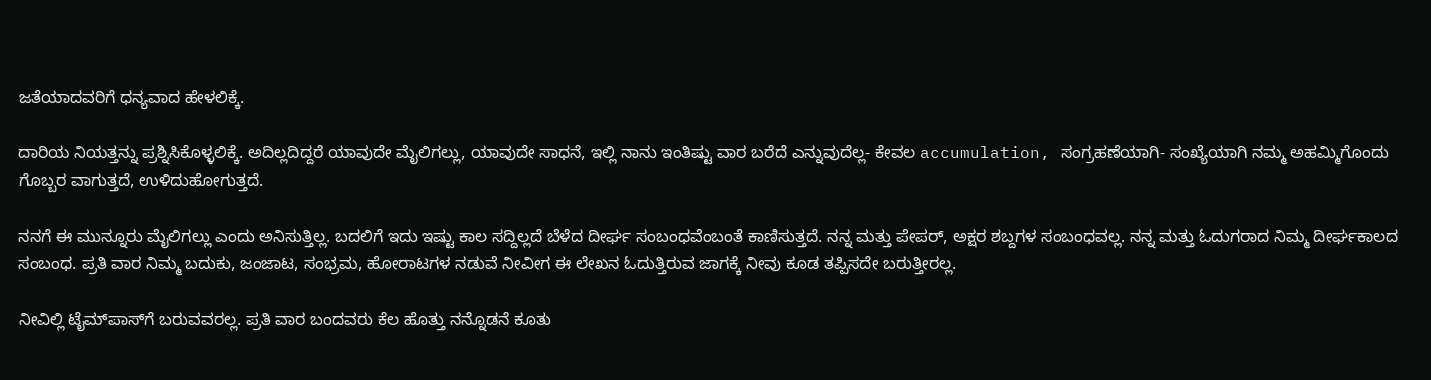ಜತೆಯಾದವರಿಗೆ ಧನ್ಯವಾದ ಹೇಳಲಿಕ್ಕೆ.

ದಾರಿಯ ನಿಯತ್ತನ್ನು ಪ್ರಶ್ನಿಸಿಕೊಳ್ಳಲಿಕ್ಕೆ. ಅದಿಲ್ಲದಿದ್ದರೆ ಯಾವುದೇ ಮೈಲಿಗಲ್ಲು, ಯಾವುದೇ ಸಾಧನೆ, ಇಲ್ಲಿ ನಾನು ಇಂತಿಷ್ಟು ವಾರ ಬರೆದೆ ಎನ್ನುವುದೆಲ್ಲ- ಕೇವಲ accumulation, ಸಂಗ್ರಹಣೆಯಾಗಿ- ಸಂಖ್ಯೆಯಾಗಿ ನಮ್ಮ ಅಹಮ್ಮಿಗೊಂದು ಗೊಬ್ಬರ ವಾಗುತ್ತದೆ, ಉಳಿದುಹೋಗುತ್ತದೆ.

ನನಗೆ ಈ ಮುನ್ನೂರು ಮೈಲಿಗಲ್ಲು ಎಂದು ಅನಿಸುತ್ತಿಲ್ಲ. ಬದಲಿಗೆ ಇದು ಇಷ್ಟು ಕಾಲ ಸದ್ದಿಲ್ಲದೆ ಬೆಳೆದ ದೀರ್ಘ ಸಂಬಂಧವೆಂಬಂತೆ ಕಾಣಿಸುತ್ತದೆ. ನನ್ನ ಮತ್ತು ಪೇಪರ್, ಅಕ್ಷರ ಶಬ್ದಗಳ ಸಂಬಂಧವಲ್ಲ. ನನ್ನ ಮತ್ತು ಓದುಗರಾದ ನಿಮ್ಮ ದೀರ್ಘಕಾಲದ ಸಂಬಂಧ. ಪ್ರತಿ ವಾರ ನಿಮ್ಮ ಬದುಕು, ಜಂಜಾಟ, ಸಂಭ್ರಮ, ಹೋರಾಟಗಳ ನಡುವೆ ನೀವೀಗ ಈ ಲೇಖನ ಓದುತ್ತಿರುವ ಜಾಗಕ್ಕೆ ನೀವು ಕೂಡ ತಪ್ಪಿಸದೇ ಬರುತ್ತೀರಲ್ಲ.

ನೀವಿಲ್ಲಿ ಟೈಮ್‌ಪಾಸ್‌ಗೆ ಬರುವವರಲ್ಲ. ಪ್ರತಿ ವಾರ ಬಂದವರು ಕೆಲ ಹೊತ್ತು ನನ್ನೊಡನೆ ಕೂತು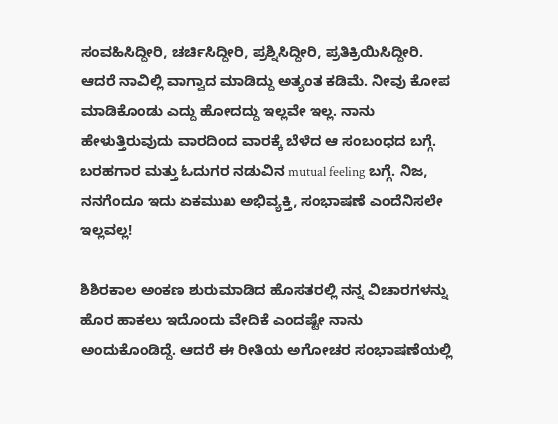ಸಂವಹಿಸಿದ್ದೀರಿ, ಚರ್ಚಿಸಿದ್ದೀರಿ, ಪ್ರಶ್ನಿಸಿದ್ದೀರಿ, ಪ್ರತಿಕ್ರಿಯಿಸಿದ್ದೀರಿ. ಆದರೆ ನಾವಿಲ್ಲಿ ವಾಗ್ವಾದ ಮಾಡಿದ್ದು ಅತ್ಯಂತ ಕಡಿಮೆ. ನೀವು ಕೋಪ ಮಾಡಿಕೊಂಡು ಎದ್ದು ಹೋದದ್ದು ಇಲ್ಲವೇ ಇಲ್ಲ. ನಾನು ಹೇಳುತ್ತಿರುವುದು ವಾರದಿಂದ ವಾರಕ್ಕೆ ಬೆಳೆದ ಆ ಸಂಬಂಧದ ಬಗ್ಗೆ. ಬರಹಗಾರ ಮತ್ತು ಓದುಗರ ನಡುವಿನ mutual feeling ಬಗ್ಗೆ. ನಿಜ, ನನಗೆಂದೂ ಇದು ಏಕಮುಖ ಅಭಿವ್ಯಕ್ತಿ, ಸಂಭಾಷಣೆ ಎಂದೆನಿಸಲೇ ಇಲ್ಲವಲ್ಲ!

ಶಿಶಿರಕಾಲ ಅಂಕಣ ಶುರುಮಾಡಿದ ಹೊಸತರಲ್ಲಿ ನನ್ನ ವಿಚಾರಗಳನ್ನು ಹೊರ ಹಾಕಲು ಇದೊಂದು ವೇದಿಕೆ ಎಂದಷ್ಟೇ ನಾನು ಅಂದುಕೊಂಡಿದ್ದೆ. ಆದರೆ ಈ ರೀತಿಯ ಅಗೋಚರ ಸಂಭಾಷಣೆಯಲ್ಲಿ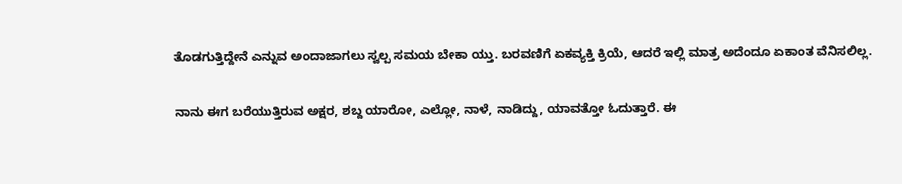ತೊಡಗುತ್ತಿದ್ದೇನೆ ಎನ್ನುವ ಅಂದಾಜಾಗಲು ಸ್ವಲ್ಪ ಸಮಯ ಬೇಕಾ ಯ್ತು. ಬರವಣಿಗೆ ಏಕವ್ಯಕ್ತಿ ಕ್ರಿಯೆ, ಆದರೆ ಇಲ್ಲಿ ಮಾತ್ರ ಅದೆಂದೂ ಏಕಾಂತ ವೆನಿಸಲಿಲ್ಲ.

ನಾನು ಈಗ ಬರೆಯುತ್ತಿರುವ ಅಕ್ಷರ, ಶಬ್ದ ಯಾರೋ, ಎಲ್ಲೋ, ನಾಳೆ, ನಾಡಿದ್ದು, ಯಾವತ್ತೋ ಓದುತ್ತಾರೆ. ಈ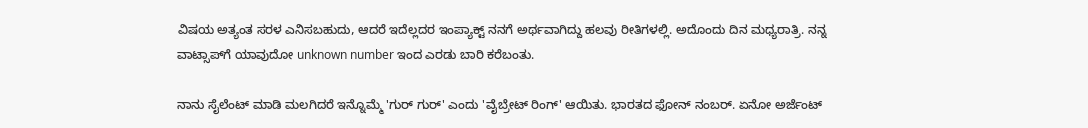ವಿಷಯ ಅತ್ಯಂತ ಸರಳ ಎನಿಸಬಹುದು, ಆದರೆ ಇದೆಲ್ಲದರ ಇಂಪ್ಯಾಕ್ಟ್ ನನಗೆ ಅರ್ಥವಾಗಿದ್ದು ಹಲವು ರೀತಿಗಳಲ್ಲಿ. ಅದೊಂದು ದಿನ ಮಧ್ಯರಾತ್ರಿ. ನನ್ನ ವಾಟ್ಸಾಪ್‌ಗೆ ಯಾವುದೋ unknown number ಇಂದ ಎರಡು ಬಾರಿ ಕರೆಬಂತು.

ನಾನು ಸೈಲೆಂಟ್ ಮಾಡಿ ಮಲಗಿದರೆ ಇನ್ನೊಮ್ಮೆ 'ಗುರ್ ಗುರ್' ಎಂದು 'ವೈಬ್ರೇಟ್ ರಿಂಗ್' ಆಯಿತು. ಭಾರತದ ಫೋನ್ ನಂಬರ್. ಏನೋ ಅರ್ಜೆಂಟ್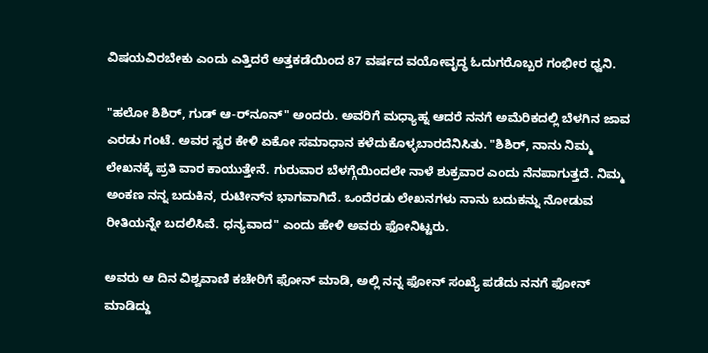ವಿಷಯವಿರಬೇಕು ಎಂದು ಎತ್ತಿದರೆ ಅತ್ತಕಡೆಯಿಂದ 87 ವರ್ಷದ ವಯೋವೃದ್ಧ ಓದುಗರೊಬ್ಬರ ಗಂಭೀರ ಧ್ವನಿ.

"ಹಲೋ ಶಿಶಿರ್, ಗುಡ್ ಆ-ರ್‌ನೂನ್" ಅಂದರು. ಅವರಿಗೆ ಮಧ್ಯಾಹ್ನ ಆದರೆ ನನಗೆ ಅಮೆರಿಕದಲ್ಲಿ ಬೆಳಗಿನ ಜಾವ ಎರಡು ಗಂಟೆ. ಅವರ ಸ್ವರ ಕೇಳಿ ಏಕೋ ಸಮಾಧಾನ ಕಳೆದುಕೊಳ್ಳಬಾರದೆನಿಸಿತು. "ಶಿಶಿರ್, ನಾನು ನಿಮ್ಮ ಲೇಖನಕ್ಕೆ ಪ್ರತಿ ವಾರ ಕಾಯುತ್ತೇನೆ. ಗುರುವಾರ ಬೆಳಗ್ಗೆಯಿಂದಲೇ ನಾಳೆ ಶುಕ್ರವಾರ ಎಂದು ನೆನಪಾಗುತ್ತದೆ. ನಿಮ್ಮ ಅಂಕಣ ನನ್ನ ಬದುಕಿನ, ರುಟೀನ್‌ನ ಭಾಗವಾಗಿದೆ. ಒಂದೆರಡು ಲೇಖನಗಳು ನಾನು ಬದುಕನ್ನು ನೋಡುವ ರೀತಿಯನ್ನೇ ಬದಲಿಸಿವೆ. ಧನ್ಯವಾದ" ಎಂದು ಹೇಳಿ ಅವರು ಫೋನಿಟ್ಟರು.

ಅವರು ಆ ದಿನ ವಿಶ್ವವಾಣಿ ಕಚೇರಿಗೆ ಫೋನ್ ಮಾಡಿ, ಅಲ್ಲಿ ನನ್ನ ಫೋನ್ ಸಂಖ್ಯೆ ಪಡೆದು ನನಗೆ ಫೋನ್ ಮಾಡಿದ್ದು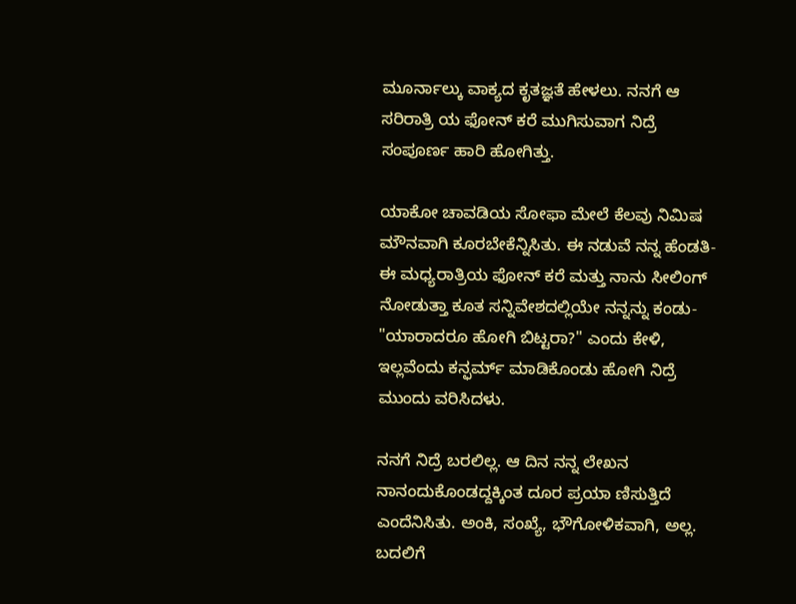ಮೂರ್ನಾಲ್ಕು ವಾಕ್ಯದ ಕೃತಜ್ಞತೆ ಹೇಳಲು. ನನಗೆ ಆ ಸರಿರಾತ್ರಿ ಯ ಫೋನ್ ಕರೆ ಮುಗಿಸುವಾಗ ನಿದ್ರೆ ಸಂಪೂರ್ಣ ಹಾರಿ ಹೋಗಿತ್ತು.

ಯಾಕೋ ಚಾವಡಿಯ ಸೋಫಾ ಮೇಲೆ ಕೆಲವು ನಿಮಿಷ ಮೌನವಾಗಿ ಕೂರಬೇಕೆನ್ನಿಸಿತು. ಈ ನಡುವೆ ನನ್ನ ಹೆಂಡತಿ- ಈ ಮಧ್ಯರಾತ್ರಿಯ ಫೋನ್ ಕರೆ ಮತ್ತು ನಾನು ಸೀಲಿಂಗ್ ನೋಡುತ್ತಾ ಕೂತ ಸನ್ನಿವೇಶದಲ್ಲಿಯೇ ನನ್ನನ್ನು ಕಂಡು- "ಯಾರಾದರೂ ಹೋಗಿ ಬಿಟ್ಟರಾ?" ಎಂದು ಕೇಳಿ, ಇಲ್ಲವೆಂದು ಕನ್ಫರ್ಮ್ ಮಾಡಿಕೊಂಡು ಹೋಗಿ ನಿದ್ರೆ ಮುಂದು ವರಿಸಿದಳು.

ನನಗೆ ನಿದ್ರೆ ಬರಲಿಲ್ಲ. ಆ ದಿನ ನನ್ನ ಲೇಖನ ನಾನಂದುಕೊಂಡದ್ದಕ್ಕಿಂತ ದೂರ ಪ್ರಯಾ ಣಿಸುತ್ತಿದೆ ಎಂದೆನಿಸಿತು. ಅಂಕಿ, ಸಂಖ್ಯೆ, ಭೌಗೋಳಿಕವಾಗಿ, ಅಲ್ಲ. ಬದಲಿಗೆ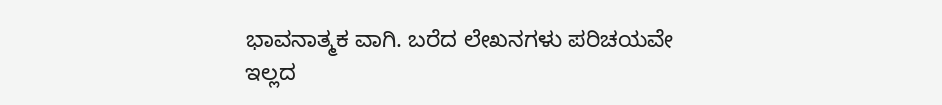ಭಾವನಾತ್ಮಕ ವಾಗಿ. ಬರೆದ ಲೇಖನಗಳು ಪರಿಚಯವೇ ಇಲ್ಲದ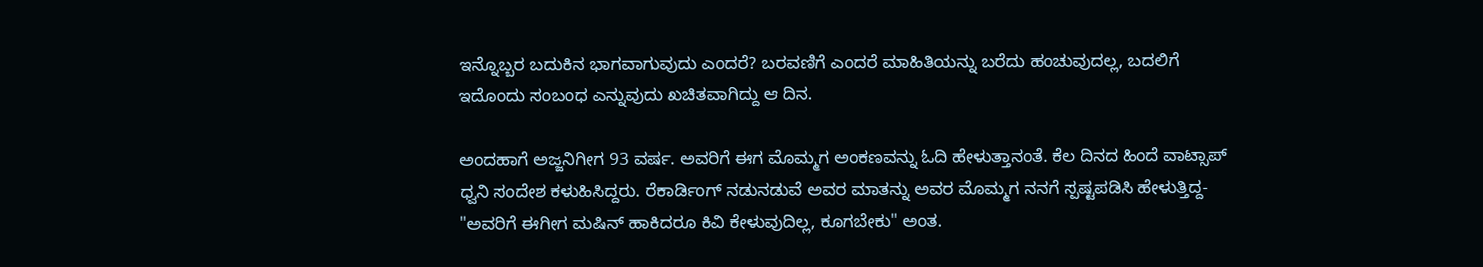ಇನ್ನೊಬ್ಬರ ಬದುಕಿನ ಭಾಗವಾಗುವುದು ಎಂದರೆ? ಬರವಣಿಗೆ ಎಂದರೆ ಮಾಹಿತಿಯನ್ನು ಬರೆದು ಹಂಚುವುದಲ್ಲ, ಬದಲಿಗೆ ಇದೊಂದು ಸಂಬಂಧ ಎನ್ನುವುದು ಖಚಿತವಾಗಿದ್ದು ಆ ದಿನ.

ಅಂದಹಾಗೆ ಅಜ್ಜನಿಗೀಗ 93 ವರ್ಷ. ಅವರಿಗೆ ಈಗ ಮೊಮ್ಮಗ ಅಂಕಣವನ್ನು ಓದಿ ಹೇಳುತ್ತಾನಂತೆ. ಕೆಲ ದಿನದ ಹಿಂದೆ ವಾಟ್ಸಾಪ್ ಧ್ವನಿ ಸಂದೇಶ ಕಳುಹಿಸಿದ್ದರು. ರೆಕಾರ್ಡಿಂಗ್ ನಡುನಡುವೆ ಅವರ ಮಾತನ್ನು ಅವರ ಮೊಮ್ಮಗ ನನಗೆ ಸ್ಪಷ್ಟಪಡಿಸಿ ಹೇಳುತ್ತಿದ್ದ- "ಅವರಿಗೆ ಈಗೀಗ ಮಷಿನ್ ಹಾಕಿದರೂ ಕಿವಿ ಕೇಳುವುದಿಲ್ಲ, ಕೂಗಬೇಕು" ಅಂತ.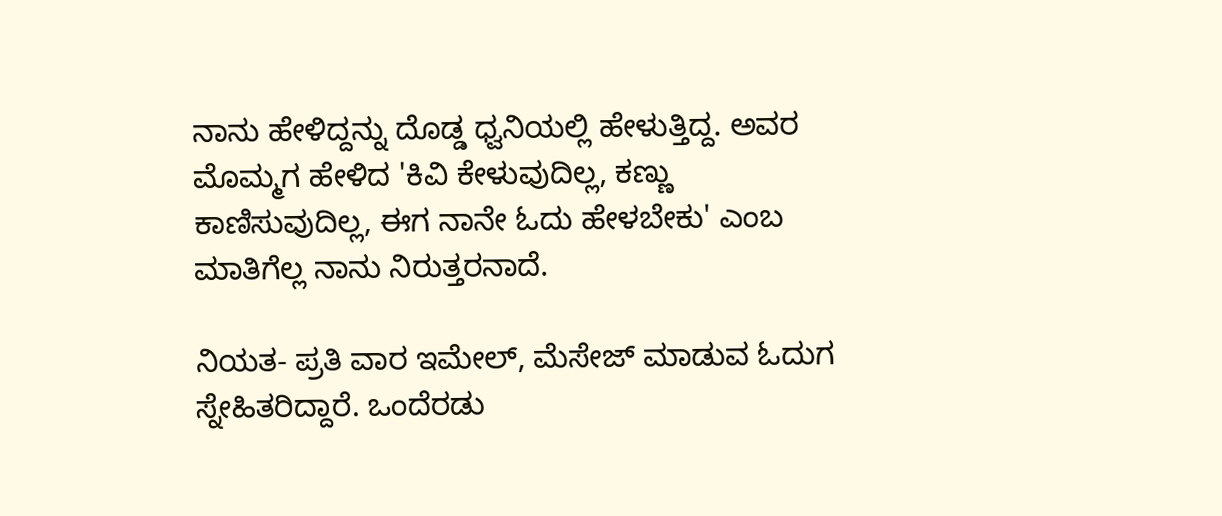ನಾನು ಹೇಳಿದ್ದನ್ನು ದೊಡ್ಡ ಧ್ವನಿಯಲ್ಲಿ ಹೇಳುತ್ತಿದ್ದ. ಅವರ ಮೊಮ್ಮಗ ಹೇಳಿದ 'ಕಿವಿ ಕೇಳುವುದಿಲ್ಲ, ಕಣ್ಣು ಕಾಣಿಸುವುದಿಲ್ಲ, ಈಗ ನಾನೇ ಓದು ಹೇಳಬೇಕು' ಎಂಬ ಮಾತಿಗೆಲ್ಲ ನಾನು ನಿರುತ್ತರನಾದೆ.

ನಿಯತ- ಪ್ರತಿ ವಾರ ಇಮೇಲ್, ಮೆಸೇಜ್ ಮಾಡುವ ಓದುಗ ಸ್ನೇಹಿತರಿದ್ದಾರೆ. ಒಂದೆರಡು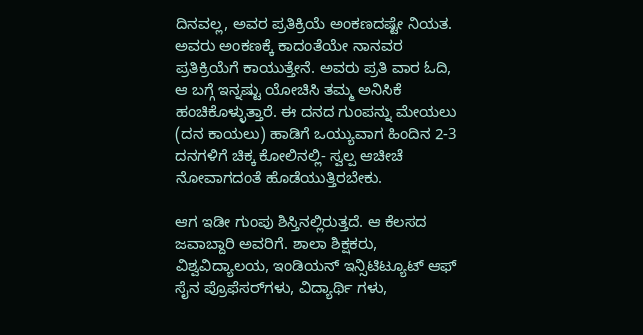ದಿನವಲ್ಲ, ಅವರ ಪ್ರತಿಕ್ರಿಯೆ ಅಂಕಣದಷ್ಟೇ ನಿಯತ. ಅವರು ಅಂಕಣಕ್ಕೆ ಕಾದಂತೆಯೇ ನಾನವರ ಪ್ರತಿಕ್ರಿಯೆಗೆ ಕಾಯುತ್ತೇನೆ. ಅವರು ಪ್ರತಿ ವಾರ ಓದಿ, ಆ ಬಗ್ಗೆ ಇನ್ನಷ್ಟು ಯೋಚಿಸಿ ತಮ್ಮ ಅನಿಸಿಕೆ ಹಂಚಿಕೊಳ್ಳುತ್ತಾರೆ. ಈ ದನದ ಗುಂಪನ್ನು ಮೇಯಲು (ದನ ಕಾಯಲು) ಹಾಡಿಗೆ ಒಯ್ಯುವಾಗ ಹಿಂದಿನ 2-3 ದನಗಳಿಗೆ ಚಿಕ್ಕ ಕೋಲಿನಲ್ಲಿ- ಸ್ವಲ್ಪ ಆಚೀಚೆ ನೋವಾಗದಂತೆ ಹೊಡೆಯುತ್ತಿರಬೇಕು.

ಆಗ ಇಡೀ ಗುಂಪು ಶಿಸ್ತಿನಲ್ಲಿರುತ್ತದೆ. ಆ ಕೆಲಸದ ಜವಾಬ್ದಾರಿ ಅವರಿಗೆ. ಶಾಲಾ ಶಿಕ್ಷಕರು, ವಿಶ್ವವಿದ್ಯಾಲಯ, ಇಂಡಿಯನ್ ಇನ್ಸಿಟಿಟ್ಯೂಟ್ ಆಫ್ ಸೈನ ಪ್ರೊಫೆಸರ್‌ಗಳು, ವಿದ್ಯಾರ್ಥಿ ಗಳು,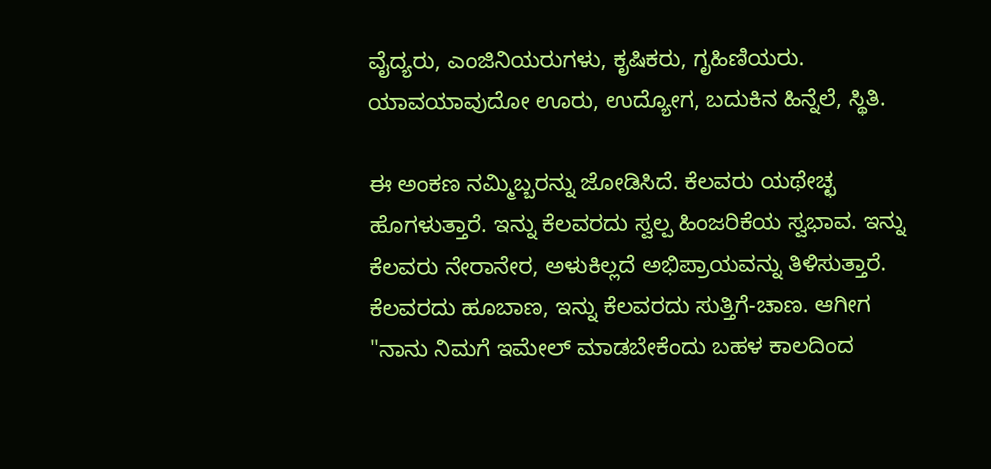ವೈದ್ಯರು, ಎಂಜಿನಿಯರುಗಳು, ಕೃಷಿಕರು, ಗೃಹಿಣಿಯರು. ಯಾವಯಾವುದೋ ಊರು, ಉದ್ಯೋಗ, ಬದುಕಿನ ಹಿನ್ನೆಲೆ, ಸ್ಥಿತಿ.

ಈ ಅಂಕಣ ನಮ್ಮಿಬ್ಬರನ್ನು ಜೋಡಿಸಿದೆ. ಕೆಲವರು ಯಥೇಚ್ಛ ಹೊಗಳುತ್ತಾರೆ. ಇನ್ನು ಕೆಲವರದು ಸ್ವಲ್ಪ ಹಿಂಜರಿಕೆಯ ಸ್ವಭಾವ. ಇನ್ನು ಕೆಲವರು ನೇರಾನೇರ, ಅಳುಕಿಲ್ಲದೆ ಅಭಿಪ್ರಾಯವನ್ನು ತಿಳಿಸುತ್ತಾರೆ. ಕೆಲವರದು ಹೂಬಾಣ, ಇನ್ನು ಕೆಲವರದು ಸುತ್ತಿಗೆ-ಚಾಣ. ಆಗೀಗ "ನಾನು ನಿಮಗೆ ಇಮೇಲ್ ಮಾಡಬೇಕೆಂದು ಬಹಳ ಕಾಲದಿಂದ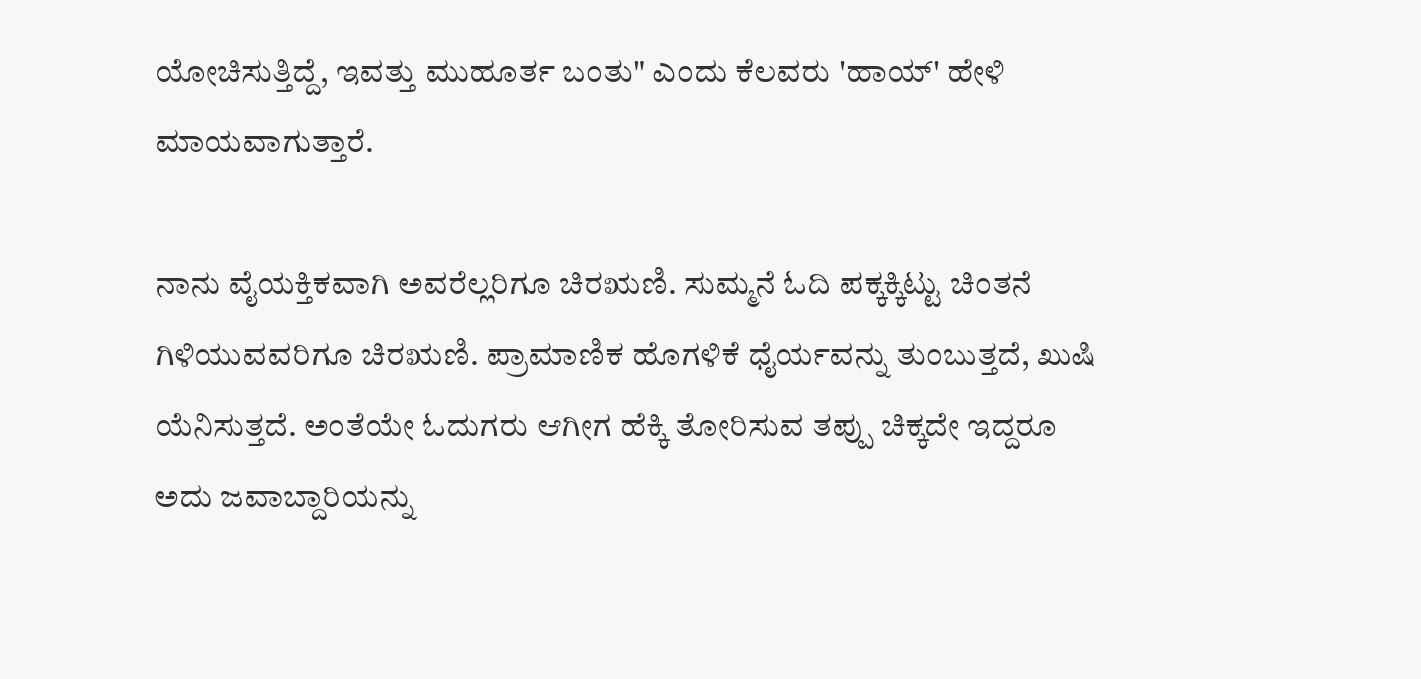ಯೋಚಿಸುತ್ತಿದ್ದೆ, ಇವತ್ತು ಮುಹೂರ್ತ ಬಂತು" ಎಂದು ಕೆಲವರು 'ಹಾಯ್' ಹೇಳಿ ಮಾಯವಾಗುತ್ತಾರೆ.

ನಾನು ವೈಯಕ್ತಿಕವಾಗಿ ಅವರೆಲ್ಲರಿಗೂ ಚಿರಋಣಿ. ಸುಮ್ಮನೆ ಓದಿ ಪಕ್ಕಕ್ಕಿಟ್ಟು ಚಿಂತನೆ ಗಿಳಿಯುವವರಿಗೂ ಚಿರಋಣಿ. ಪ್ರಾಮಾಣಿಕ ಹೊಗಳಿಕೆ ಧೈರ್ಯವನ್ನು ತುಂಬುತ್ತದೆ, ಖುಷಿ ಯೆನಿಸುತ್ತದೆ. ಅಂತೆಯೇ ಓದುಗರು ಆಗೀಗ ಹೆಕ್ಕಿ ತೋರಿಸುವ ತಪ್ಪು ಚಿಕ್ಕದೇ ಇದ್ದರೂ ಅದು ಜವಾಬ್ದಾರಿಯನ್ನು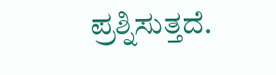ಪ್ರಶ್ನಿಸುತ್ತದೆ.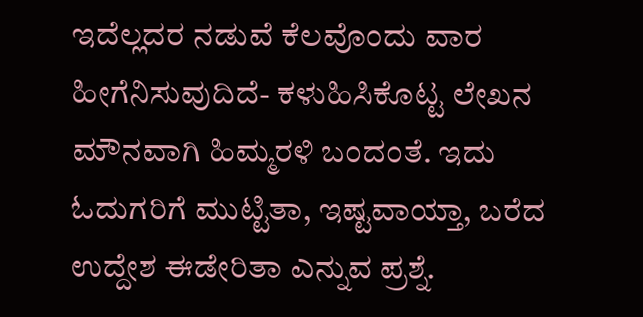ಇದೆಲ್ಲದರ ನಡುವೆ ಕೆಲವೊಂದು ವಾರ ಹೀಗೆನಿಸುವುದಿದೆ- ಕಳುಹಿಸಿಕೊಟ್ಟ ಲೇಖನ ಮೌನವಾಗಿ ಹಿಮ್ಮರಳಿ ಬಂದಂತೆ. ಇದು ಓದುಗರಿಗೆ ಮುಟ್ಟಿತಾ, ಇಷ್ಟವಾಯ್ತಾ, ಬರೆದ ಉದ್ದೇಶ ಈಡೇರಿತಾ ಎನ್ನುವ ಪ್ರಶ್ನೆ.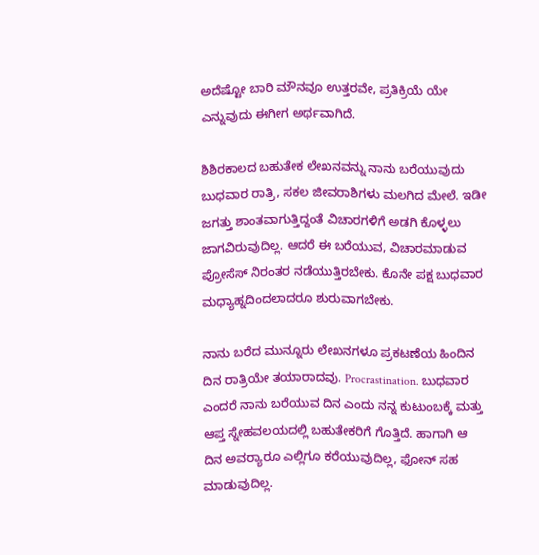ಅದೆಷ್ಟೋ ಬಾರಿ ಮೌನವೂ ಉತ್ತರವೇ, ಪ್ರತಿಕ್ರಿಯೆ ಯೇ ಎನ್ನುವುದು ಈಗೀಗ ಅರ್ಥವಾಗಿದೆ.

ಶಿಶಿರಕಾಲದ ಬಹುತೇಕ ಲೇಖನವನ್ನು ನಾನು ಬರೆಯುವುದು ಬುಧವಾರ ರಾತ್ರಿ, ಸಕಲ ಜೀವರಾಶಿಗಳು ಮಲಗಿದ ಮೇಲೆ. ಇಡೀ ಜಗತ್ತು ಶಾಂತವಾಗುತ್ತಿದ್ದಂತೆ ವಿಚಾರಗಳಿಗೆ ಅಡಗಿ ಕೊಳ್ಳಲು ಜಾಗವಿರುವುದಿಲ್ಲ. ಆದರೆ ಈ ಬರೆಯುವ, ವಿಚಾರಮಾಡುವ ಪ್ರೋಸೆಸ್ ನಿರಂತರ ನಡೆಯುತ್ತಿರಬೇಕು. ಕೊನೇ ಪಕ್ಷ ಬುಧವಾರ ಮಧ್ಯಾಹ್ನದಿಂದಲಾದರೂ ಶುರುವಾಗಬೇಕು.

ನಾನು ಬರೆದ ಮುನ್ನೂರು ಲೇಖನಗಳೂ ಪ್ರಕಟಣೆಯ ಹಿಂದಿನ ದಿನ ರಾತ್ರಿಯೇ ತಯಾರಾದವು. Procrastination. ಬುಧವಾರ ಎಂದರೆ ನಾನು ಬರೆಯುವ ದಿನ ಎಂದು ನನ್ನ ಕುಟುಂಬಕ್ಕೆ ಮತ್ತು ಆಪ್ತ ಸ್ನೇಹವಲಯದಲ್ಲಿ ಬಹುತೇಕರಿಗೆ ಗೊತ್ತಿದೆ. ಹಾಗಾಗಿ ಆ ದಿನ ಅವರ‍್ಯಾರೂ ಎಲ್ಲಿಗೂ ಕರೆಯುವುದಿಲ್ಲ, ಫೋನ್ ಸಹ ಮಾಡುವುದಿಲ್ಲ.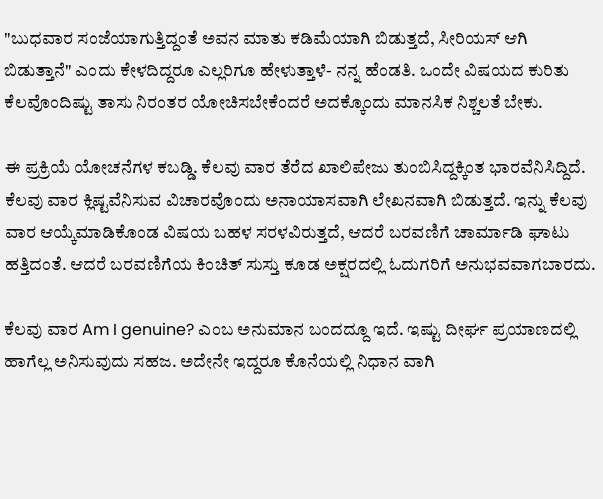"ಬುಧವಾರ ಸಂಜೆಯಾಗುತ್ತಿದ್ದಂತೆ ಅವನ ಮಾತು ಕಡಿಮೆಯಾಗಿ ಬಿಡುತ್ತದೆ, ಸೀರಿಯಸ್ ಆಗಿ ಬಿಡುತ್ತಾನೆ" ಎಂದು ಕೇಳದಿದ್ದರೂ ಎಲ್ಲರಿಗೂ ಹೇಳುತ್ತಾಳೆ- ನನ್ನ ಹೆಂಡತಿ. ಒಂದೇ ವಿಷಯದ ಕುರಿತು ಕೆಲವೊಂದಿಷ್ಟು ತಾಸು ನಿರಂತರ ಯೋಚಿಸಬೇಕೆಂದರೆ ಅದಕ್ಕೊಂದು ಮಾನಸಿಕ ನಿಶ್ಚಲತೆ ಬೇಕು.

ಈ ಪ್ರಕ್ರಿಯೆ ಯೋಚನೆಗಳ ಕಬಡ್ಡಿ. ಕೆಲವು ವಾರ ತೆರೆದ ಖಾಲಿಪೇಜು ತುಂಬಿಸಿದ್ದಕ್ಕಿಂತ ಭಾರವೆನಿಸಿದ್ದಿದೆ. ಕೆಲವು ವಾರ ಕ್ಲಿಷ್ಟವೆನಿಸುವ ವಿಚಾರವೊಂದು ಅನಾಯಾಸವಾಗಿ ಲೇಖನವಾಗಿ ಬಿಡುತ್ತದೆ. ಇನ್ನು ಕೆಲವು ವಾರ ಆಯ್ಕೆಮಾಡಿಕೊಂಡ ವಿಷಯ ಬಹಳ ಸರಳವಿರುತ್ತದೆ, ಆದರೆ ಬರವಣಿಗೆ ಚಾರ್ಮಾಡಿ ಘಾಟು ಹತ್ತಿದಂತೆ. ಆದರೆ ಬರವಣಿಗೆಯ ಕಿಂಚಿತ್ ಸುಸ್ತು ಕೂಡ ಅಕ್ಷರದಲ್ಲಿ ಓದುಗರಿಗೆ ಅನುಭವವಾಗಬಾರದು.

ಕೆಲವು ವಾರ Am I genuine? ಎಂಬ ಅನುಮಾನ ಬಂದದ್ದೂ ಇದೆ. ಇಷ್ಟು ದೀರ್ಘ ಪ್ರಯಾಣದಲ್ಲಿ ಹಾಗೆಲ್ಲ ಅನಿಸುವುದು ಸಹಜ. ಅದೇನೇ ಇದ್ದರೂ ಕೊನೆಯಲ್ಲಿ ನಿಧಾನ ವಾಗಿ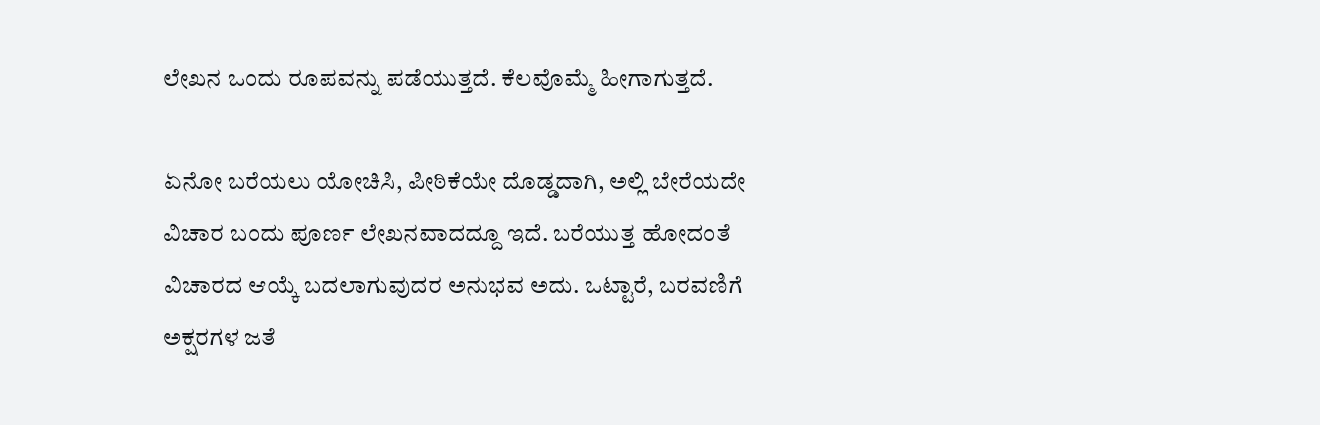ಲೇಖನ ಒಂದು ರೂಪವನ್ನು ಪಡೆಯುತ್ತದೆ. ಕೆಲವೊಮ್ಮೆ ಹೀಗಾಗುತ್ತದೆ.

ಏನೋ ಬರೆಯಲು ಯೋಚಿಸಿ, ಪೀಠಿಕೆಯೇ ದೊಡ್ಡದಾಗಿ, ಅಲ್ಲಿ ಬೇರೆಯದೇ ವಿಚಾರ ಬಂದು ಪೂರ್ಣ ಲೇಖನವಾದದ್ದೂ ಇದೆ. ಬರೆಯುತ್ತ ಹೋದಂತೆ ವಿಚಾರದ ಆಯ್ಕೆ ಬದಲಾಗುವುದರ ಅನುಭವ ಅದು. ಒಟ್ಟಾರೆ, ಬರವಣಿಗೆ ಅಕ್ಷರಗಳ ಜತೆ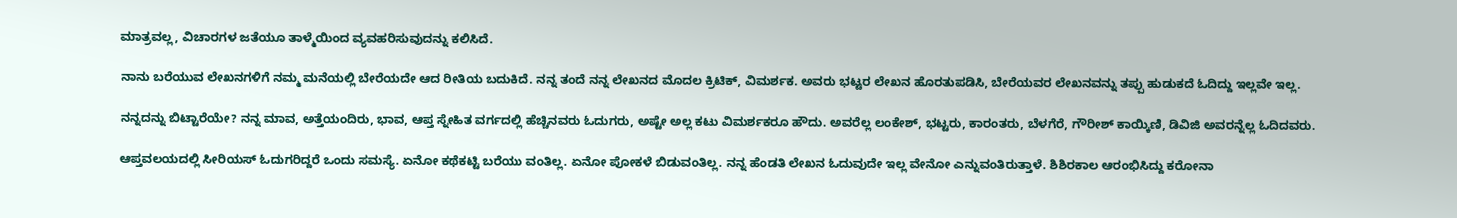ಮಾತ್ರವಲ್ಲ, ವಿಚಾರಗಳ ಜತೆಯೂ ತಾಳ್ಮೆಯಿಂದ ವ್ಯವಹರಿಸುವುದನ್ನು ಕಲಿಸಿದೆ.

ನಾನು ಬರೆಯುವ ಲೇಖನಗಳಿಗೆ ನಮ್ಮ ಮನೆಯಲ್ಲಿ ಬೇರೆಯದೇ ಆದ ರೀತಿಯ ಬದುಕಿದೆ. ನನ್ನ ತಂದೆ ನನ್ನ ಲೇಖನದ ಮೊದಲ ಕ್ರಿಟಿಕ್, ವಿಮರ್ಶಕ. ಅವರು ಭಟ್ಟರ ಲೇಖನ ಹೊರತುಪಡಿಸಿ, ಬೇರೆಯವರ ಲೇಖನವನ್ನು ತಪ್ಪು ಹುಡುಕದೆ ಓದಿದ್ದು ಇಲ್ಲವೇ ಇಲ್ಲ.

ನನ್ನದನ್ನು ಬಿಟ್ಟಾರೆಯೇ? ನನ್ನ ಮಾವ, ಅತ್ತೆಯಂದಿರು, ಭಾವ, ಆಪ್ತ ಸ್ನೇಹಿತ ವರ್ಗದಲ್ಲಿ ಹೆಚ್ಚಿನವರು ಓದುಗರು, ಅಷ್ಟೇ ಅಲ್ಲ ಕಟು ವಿಮರ್ಶಕರೂ ಹೌದು. ಅವರೆಲ್ಲ ಲಂಕೇಶ್, ಭಟ್ಟರು, ಕಾರಂತರು, ಬೆಳಗೆರೆ, ಗೌರೀಶ್ ಕಾಯ್ಕಿಣಿ, ಡಿವಿಜಿ ಅವರನ್ನೆಲ್ಲ ಓದಿದವರು.

ಆಪ್ತವಲಯದಲ್ಲಿ ಸೀರಿಯಸ್ ಓದುಗರಿದ್ದರೆ ಒಂದು ಸಮಸ್ಯೆ. ಏನೋ ಕಥೆಕಟ್ಟಿ ಬರೆಯು ವಂತಿಲ್ಲ. ಏನೋ ಪೋಕಳೆ ಬಿಡುವಂತಿಲ್ಲ. ನನ್ನ ಹೆಂಡತಿ ಲೇಖನ ಓದುವುದೇ ಇಲ್ಲ ವೇನೋ ಎನ್ನುವಂತಿರುತ್ತಾಳೆ. ಶಿಶಿರಕಾಲ ಆರಂಭಿಸಿದ್ದು ಕರೋನಾ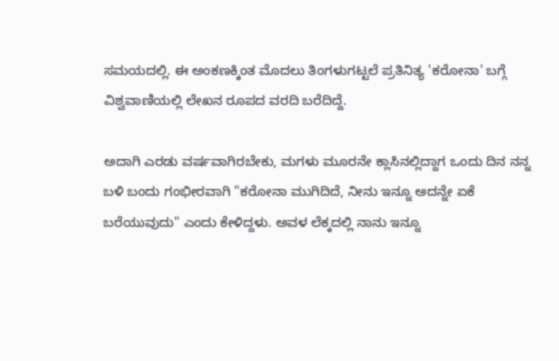ಸಮಯದಲ್ಲಿ. ಈ ಅಂಕಣಕ್ಕಿಂತ ಮೊದಲು ತಿಂಗಳುಗಟ್ಟಲೆ ಪ್ರತಿನಿತ್ಯ 'ಕರೋನಾ' ಬಗ್ಗೆ ವಿಶ್ವವಾಣಿಯಲ್ಲಿ ಲೇಖನ ರೂಪದ ವರದಿ ಬರೆದಿದ್ದೆ.

ಅದಾಗಿ ಎರಡು ವರ್ಷವಾಗಿರಬೇಕು, ಮಗಳು ಮೂರನೇ ಕ್ಲಾಸಿನಲ್ಲಿದ್ದಾಗ ಒಂದು ದಿನ ನನ್ನ ಬಳಿ ಬಂದು ಗಂಭೀರವಾಗಿ "ಕರೋನಾ ಮುಗಿದಿದೆ, ನೀನು ಇನ್ನೂ ಅದನ್ನೇ ಏಕೆ ಬರೆಯುವುದು" ಎಂದು ಕೇಳಿದ್ದಳು. ಅವಳ ಲೆಕ್ಕದಲ್ಲಿ ನಾನು ಇನ್ನೂ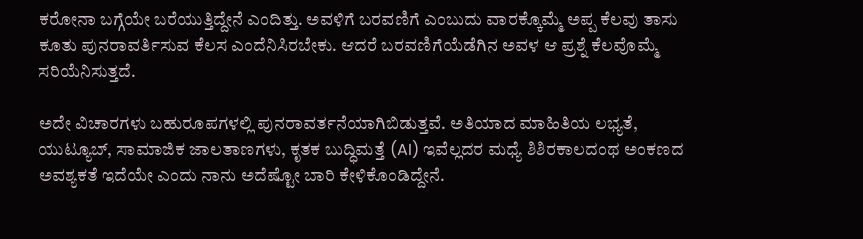ಕರೋನಾ ಬಗ್ಗೆಯೇ ಬರೆಯುತ್ತಿದ್ದೇನೆ ಎಂದಿತ್ತು. ಅವಳಿಗೆ ಬರವಣಿಗೆ ಎಂಬುದು ವಾರಕ್ಕೊಮ್ಮೆ ಅಪ್ಪ ಕೆಲವು ತಾಸು ಕೂತು ಪುನರಾವರ್ತಿಸುವ ಕೆಲಸ ಎಂದೆನಿಸಿರಬೇಕು. ಆದರೆ ಬರವಣಿಗೆಯೆಡೆಗಿನ ಅವಳ ಆ ಪ್ರಶ್ನೆ ಕೆಲವೊಮ್ಮೆ ಸರಿಯೆನಿಸುತ್ತದೆ.

ಅದೇ ವಿಚಾರಗಳು ಬಹುರೂಪಗಳಲ್ಲಿ ಪುನರಾವರ್ತನೆಯಾಗಿಬಿಡುತ್ತವೆ. ಅತಿಯಾದ ಮಾಹಿತಿಯ ಲಭ್ಯತೆ, ಯುಟ್ಯೂಬ್, ಸಾಮಾಜಿಕ ಜಾಲತಾಣಗಳು, ಕೃತಕ ಬುದ್ಧಿಮತ್ತೆ (AI) ಇವೆಲ್ಲದರ ಮಧ್ಯೆ ಶಿಶಿರಕಾಲದಂಥ ಅಂಕಣದ ಅವಶ್ಯಕತೆ ಇದೆಯೇ ಎಂದು ನಾನು ಅದೆಷ್ಟೋ ಬಾರಿ ಕೇಳಿಕೊಂಡಿದ್ದೇನೆ.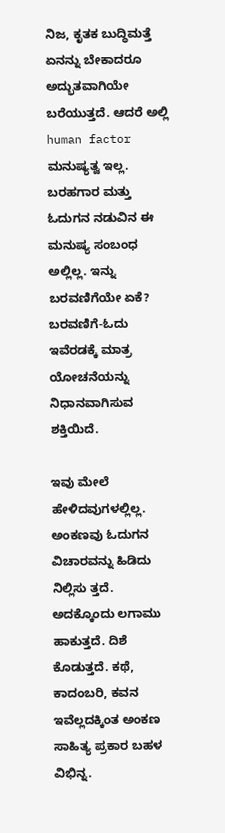ನಿಜ, ಕೃತಕ ಬುದ್ಧಿಮತ್ತೆ ಏನನ್ನು ಬೇಕಾದರೂ ಅದ್ಭುತವಾಗಿಯೇ ಬರೆಯುತ್ತದೆ. ಆದರೆ ಅಲ್ಲಿ human factor ಮನುಷ್ಯತ್ವ ಇಲ್ಲ. ಬರಹಗಾರ ಮತ್ತು ಓದುಗನ ನಡುವಿನ ಈ ಮನುಷ್ಯ ಸಂಬಂಧ ಅಲ್ಲಿಲ್ಲ. ಇನ್ನು ಬರವಣಿಗೆಯೇ ಏಕೆ? ಬರವಣಿಗೆ-ಓದು ಇವೆರಡಕ್ಕೆ ಮಾತ್ರ ಯೋಚನೆಯನ್ನು ನಿಧಾನವಾಗಿಸುವ ಶಕ್ತಿಯಿದೆ.

ಇವು ಮೇಲೆ ಹೇಳಿದವುಗಳಲ್ಲಿಲ್ಲ. ಅಂಕಣವು ಓದುಗನ ವಿಚಾರವನ್ನು ಹಿಡಿದು ನಿಲ್ಲಿಸು ತ್ತದೆ. ಅದಕ್ಕೊಂದು ಲಗಾಮು ಹಾಕುತ್ತದೆ. ದಿಶೆ ಕೊಡುತ್ತದೆ. ಕಥೆ, ಕಾದಂಬರಿ, ಕವನ ಇವೆಲ್ಲದಕ್ಕಿಂತ ಅಂಕಣ ಸಾಹಿತ್ಯ ಪ್ರಕಾರ ಬಹಳ ವಿಭಿನ್ನ.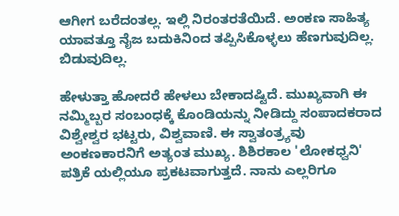ಆಗೀಗ ಬರೆದಂತಲ್ಲ. ಇಲ್ಲಿ ನಿರಂತರತೆಯಿದೆ. ಅಂಕಣ ಸಾಹಿತ್ಯ ಯಾವತ್ತೂ ನೈಜ ಬದುಕಿನಿಂದ ತಪ್ಪಿಸಿಕೊಳ್ಳಲು ಹೆಣಗುವುದಿಲ್ಲ. ಬಿಡುವುದಿಲ್ಲ.

ಹೇಳುತ್ತಾ ಹೋದರೆ ಹೇಳಲು ಬೇಕಾದಷ್ಟಿದೆ. ಮುಖ್ಯವಾಗಿ ಈ ನಮ್ಮಿಬ್ಬರ ಸಂಬಂಧಕ್ಕೆ ಕೊಂಡಿಯನ್ನು ನೀಡಿದ್ದು ಸಂಪಾದಕರಾದ ವಿಶ್ವೇಶ್ವರ ಭಟ್ಟರು, ವಿಶ್ವವಾಣಿ. ಈ ಸ್ವಾತಂತ್ರ್ಯವು ಅಂಕಣಕಾರನಿಗೆ ಅತ್ಯಂತ ಮುಖ್ಯ. ಶಿಶಿರಕಾಲ 'ಲೋಕಧ್ವನಿ' ಪತ್ರಿಕೆ ಯಲ್ಲಿಯೂ ಪ್ರಕಟವಾಗುತ್ತದೆ. ನಾನು ಎಲ್ಲರಿಗೂ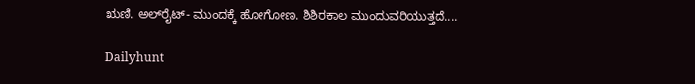ಋಣಿ. ಅಲ್‌ರೈಟ್- ಮುಂದಕ್ಕೆ ಹೋಗೋಣ. ಶಿಶಿರಕಾಲ ಮುಂದುವರಿಯುತ್ತದೆ....

Dailyhunt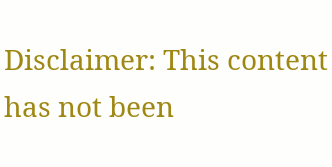Disclaimer: This content has not been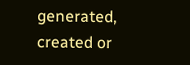generated, created or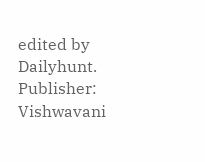edited by Dailyhunt. Publisher: Vishwavani